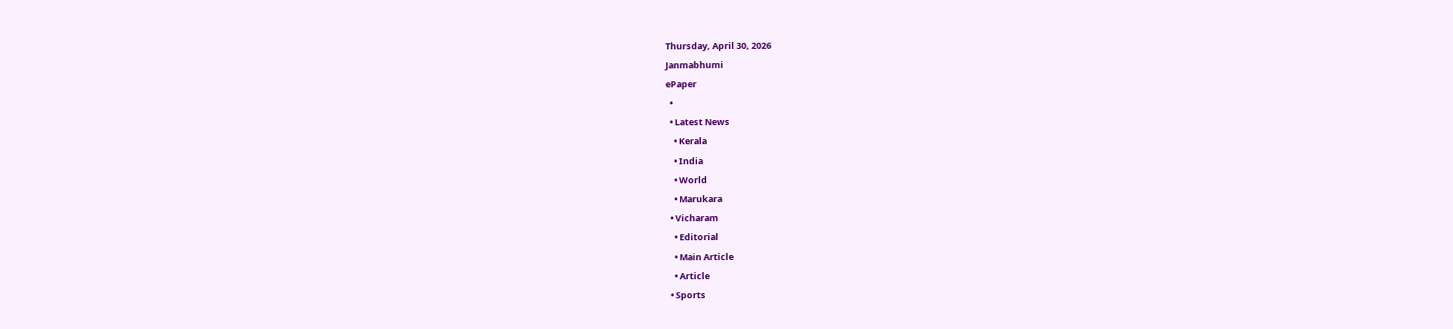Thursday, April 30, 2026
Janmabhumi
ePaper
  •
  • Latest News
    • Kerala
    • India
    • World
    • Marukara
  • Vicharam
    • Editorial
    • Main Article
    • Article
  • Sports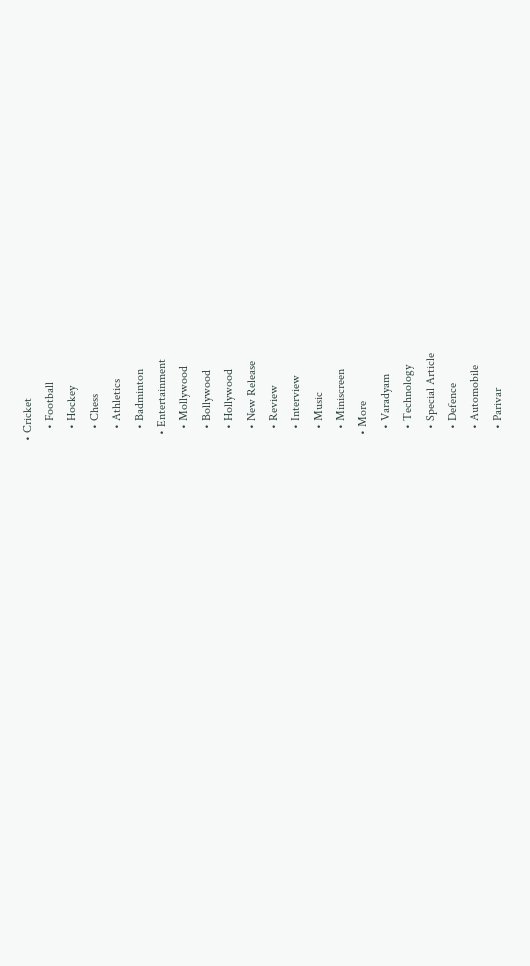• Cricket
    • Football
    • Hockey
    • Chess
    • Athletics
    • Badminton
  • Entertainment
    • Mollywood
    • Bollywood
    • Hollywood
    • New Release
    • Review
    • Interview
    • Music
    • Miniscreen
  • More
    • Varadyam
    • Technology
    • Special Article
    • Defence
    • Automobile
    • Parivar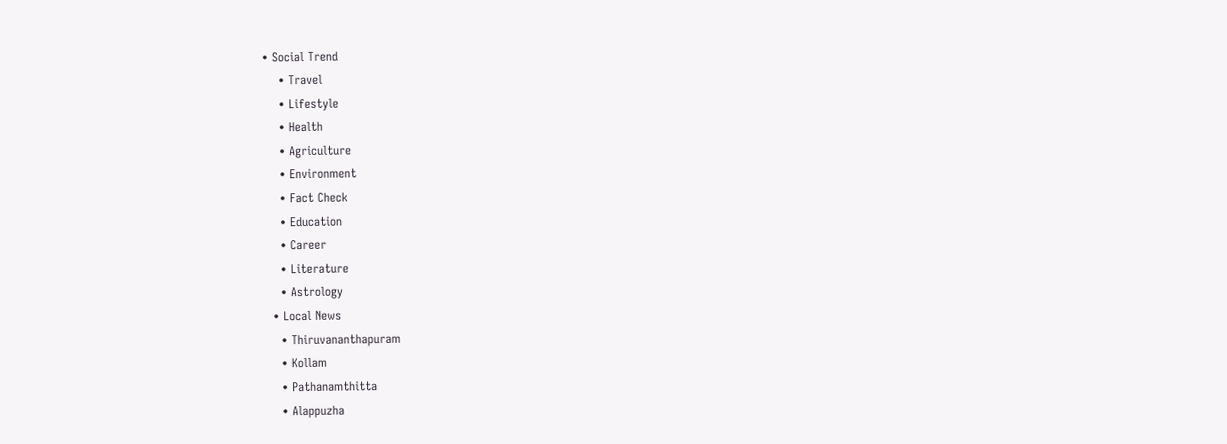• Social Trend
    • Travel
    • Lifestyle
    • Health
    • Agriculture
    • Environment
    • Fact Check
    • Education
    • Career
    • Literature
    • Astrology
  • Local News
    • Thiruvananthapuram
    • Kollam
    • Pathanamthitta
    • Alappuzha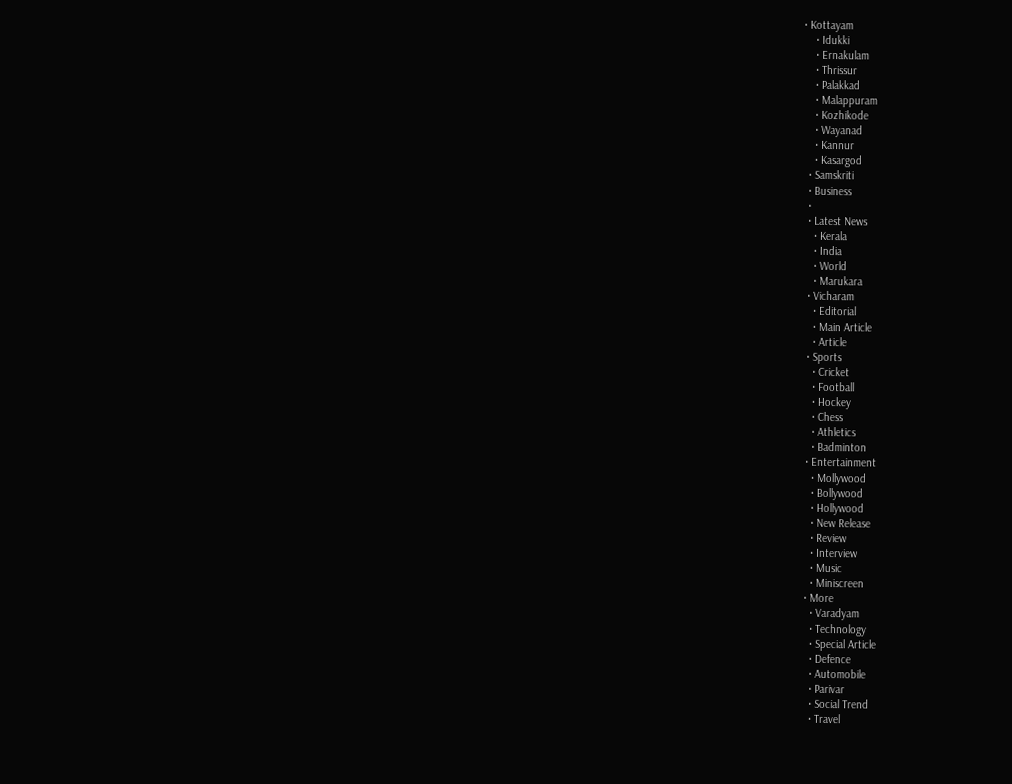• Kottayam
    • Idukki
    • Ernakulam
    • Thrissur
    • Palakkad
    • Malappuram
    • Kozhikode
    • Wayanad
    • Kannur
    • Kasargod
  • Samskriti
  • Business
  •
  • Latest News
    • Kerala
    • India
    • World
    • Marukara
  • Vicharam
    • Editorial
    • Main Article
    • Article
  • Sports
    • Cricket
    • Football
    • Hockey
    • Chess
    • Athletics
    • Badminton
  • Entertainment
    • Mollywood
    • Bollywood
    • Hollywood
    • New Release
    • Review
    • Interview
    • Music
    • Miniscreen
  • More
    • Varadyam
    • Technology
    • Special Article
    • Defence
    • Automobile
    • Parivar
    • Social Trend
    • Travel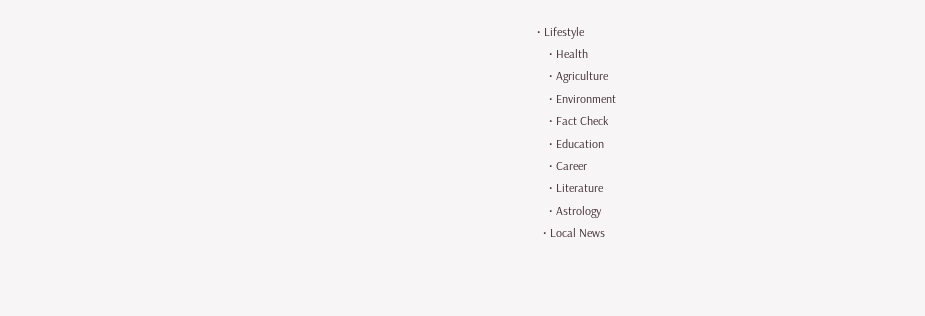• Lifestyle
    • Health
    • Agriculture
    • Environment
    • Fact Check
    • Education
    • Career
    • Literature
    • Astrology
  • Local News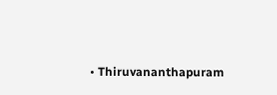• Thiruvananthapuram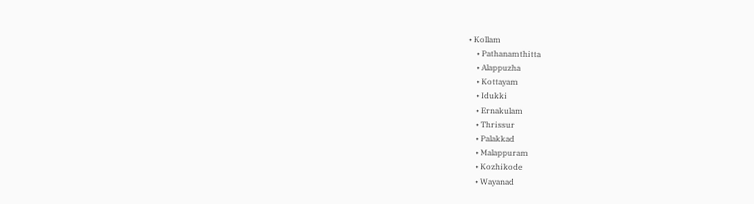• Kollam
    • Pathanamthitta
    • Alappuzha
    • Kottayam
    • Idukki
    • Ernakulam
    • Thrissur
    • Palakkad
    • Malappuram
    • Kozhikode
    • Wayanad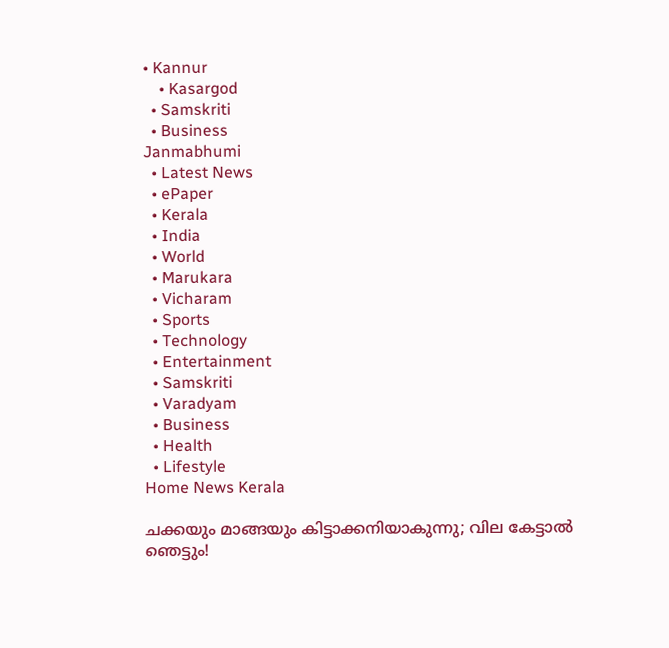• Kannur
    • Kasargod
  • Samskriti
  • Business
Janmabhumi
  • Latest News
  • ePaper
  • Kerala
  • India
  • World
  • Marukara
  • Vicharam
  • Sports
  • Technology
  • Entertainment
  • Samskriti
  • Varadyam
  • Business
  • Health
  • Lifestyle
Home News Kerala

ചക്കയും മാങ്ങയും കിട്ടാക്കനിയാകുന്നു; വില കേട്ടാല്‍ ഞെട്ടും!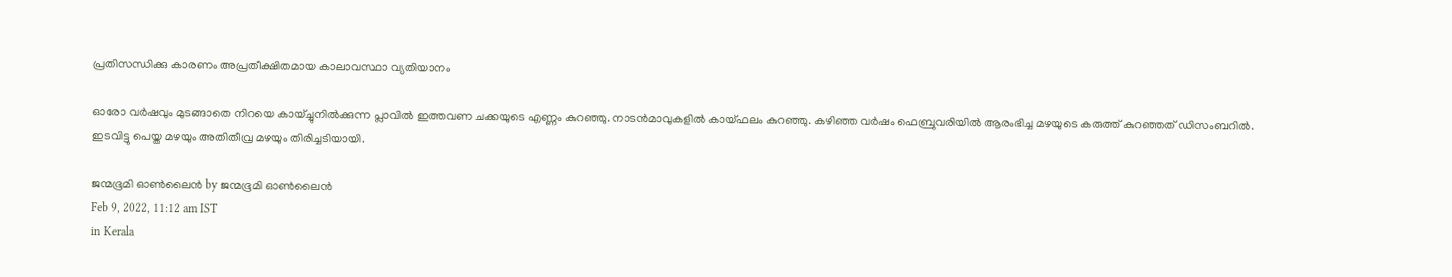പ്രതിസന്ധിക്കു കാരണം അപ്രതീക്ഷിതമായ കാലാവസ്ഥാ വ്യതിയാനം

ഓരോ വര്‍ഷവും മുടങ്ങാതെ നിറയെ കായ്ച്ചുനില്‍ക്കുന്ന പ്ലാവില്‍ ഇത്തവണ ചക്കയുടെ എണ്ണം കുറഞ്ഞു. നാടന്‍മാവുകളില്‍ കായ്ഫലം കുറഞ്ഞു. കഴിഞ്ഞ വര്‍ഷം ഫെബ്രുവരിയില്‍ ആരംഭിച്ച മഴയുടെ കരുത്ത് കുറഞ്ഞത് ഡിസംബറില്‍. ഇടവിട്ടു പെയ്ത മഴയും അതിതീവ്ര മഴയും തിരിച്ചടിയായി.

ജന്മഭൂമി ഓണ്‍ലൈന്‍ by ജന്മഭൂമി ഓണ്‍ലൈന്‍
Feb 9, 2022, 11:12 am IST
in Kerala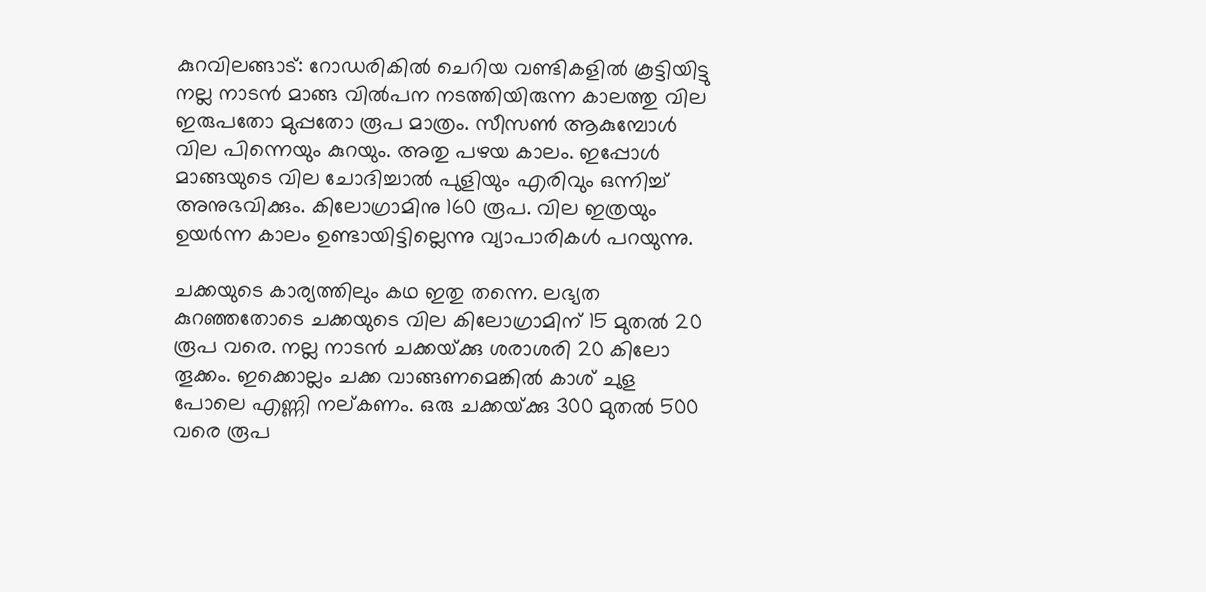കുറവിലങ്ങാട്: റോഡരികില്‍ ചെറിയ വണ്ടികളില്‍ കൂട്ടിയിട്ടു നല്ല നാടന്‍ മാങ്ങ വില്‍പന നടത്തിയിരുന്ന കാലത്തു വില ഇരുപതോ മുപ്പതോ രൂപ മാത്രം. സീസണ്‍ ആകുമ്പോള്‍ വില പിന്നെയും കുറയും. അതു പഴയ കാലം. ഇപ്പോള്‍ മാങ്ങയുടെ വില ചോദിച്ചാല്‍ പുളിയും എരിവും ഒന്നിച്ച് അനുഭവിക്കും. കിലോഗ്രാമിനു 160 രൂപ. വില ഇത്രയും ഉയര്‍ന്ന കാലം ഉണ്ടായിട്ടില്ലെന്നു വ്യാപാരികള്‍ പറയുന്നു.

ചക്കയുടെ കാര്യത്തിലും കഥ ഇതു തന്നെ. ലഭ്യത കുറഞ്ഞതോടെ ചക്കയുടെ വില കിലോഗ്രാമിന് 15 മുതല്‍ 20 രൂപ വരെ. നല്ല നാടന്‍ ചക്കയ്‌ക്കു ശരാശരി 20 കിലോ തൂക്കം. ഇക്കൊല്ലം ചക്ക വാങ്ങണമെങ്കില്‍ കാശ് ചുള പോലെ എണ്ണി നല്കണം. ഒരു ചക്കയ്‌ക്കു 300 മുതല്‍ 500 വരെ രൂപ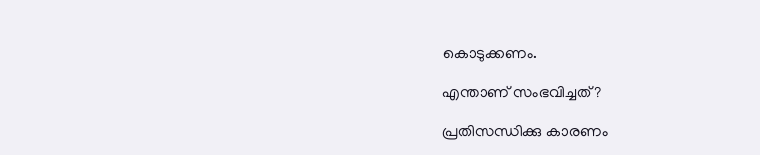കൊടുക്കണം.

എന്താണ് സംഭവിച്ചത്?

പ്രതിസന്ധിക്കു കാരണം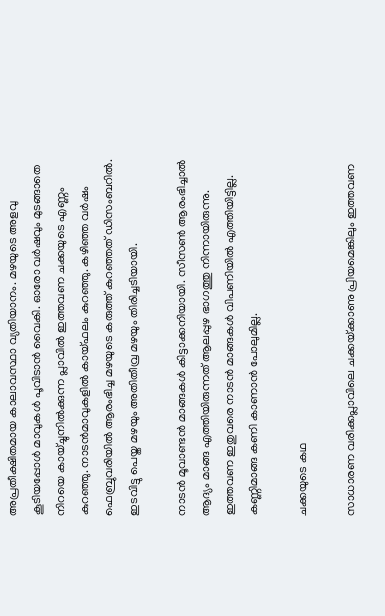അപ്രതീക്ഷിതമായ കാലാവസ്ഥാ വ്യതിയാനം. മഴയുടെ അളവു കൂടിയപ്പോള്‍ മാവുകള്‍ പൂവിടാന്‍ വൈകി. ഓരോ വര്‍ഷവും മുടങ്ങാതെ നിറയെ കായ്ച്ചുനില്‍ക്കുന്ന പ്ലാവില്‍ ഇത്തവണ ചക്കയുടെ എണ്ണം കുറഞ്ഞു. നാടന്‍മാവുകളില്‍ കായ്ഫലം കുറഞ്ഞു. കഴിഞ്ഞ വര്‍ഷം ഫെബ്രുവരിയില്‍ ആരംഭിച്ച മഴയുടെ കരുത്ത് കുറഞ്ഞത് ഡിസംബറില്‍. ഇടവിട്ടു പെയ്ത മഴയും അതിതീവ്ര മഴയും തിരിച്ചടിയായി.

നാടന്‍ മൂവാണ്ടന്‍ മാങ്ങകള്‍ കിട്ടാക്കനിയായി. സീസണ്‍ ആരംഭിച്ചാല്‍ ആദ്യം മാങ്ങ എത്തിയിരുന്നത് ആലപ്പുഴ ഭാഗത്തു നിന്നായിരുന്നു. ഇത്തവണ ഇതുവരെ നാടന്‍ മാങ്ങകള്‍ വിപണിയില്‍ എത്തിയിട്ടില്ല. കണ്ണിമാങ്ങ കണി കാണാന്‍ പോലുമില്ല.

ചക്കയുടെ കഥ

സാധാരണ വരിക്കപ്ലാവിലെ ചക്കയ്‌ക്കാണു പ്രിയമെങ്കിലും ഇത്തവണ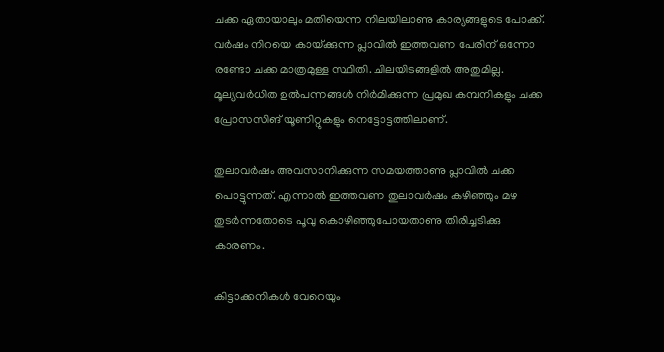ചക്ക ഏതായാലും മതിയെന്ന നിലയിലാണു കാര്യങ്ങളുടെ പോക്ക്.  വര്‍ഷം നിറയെ കായ്‌ക്കുന്ന പ്ലാവില്‍ ഇത്തവണ പേരിന് ഒന്നോ രണ്ടോ ചക്ക മാത്രമുള്ള സ്ഥിതി. ചിലയിടങ്ങളില്‍ അതുമില്ല. മൂല്യവര്‍ധിത ഉല്‍പന്നങ്ങള്‍ നിര്‍മിക്കുന്ന പ്രമുഖ കമ്പനികളും ചക്ക പ്രോസസിങ് യൂണിറ്റുകളും നെട്ടോട്ടത്തിലാണ്.

തുലാവര്‍ഷം അവസാനിക്കുന്ന സമയത്താണു പ്ലാവില്‍ ചക്ക പൊട്ടുന്നത്. എന്നാല്‍ ഇത്തവണ തുലാവര്‍ഷം കഴിഞ്ഞും മഴ തുടര്‍ന്നതോടെ പൂവു കൊഴിഞ്ഞുപോയതാണു തിരിച്ചടിക്കു കാരണം.

കിട്ടാക്കനികള്‍ വേറെയും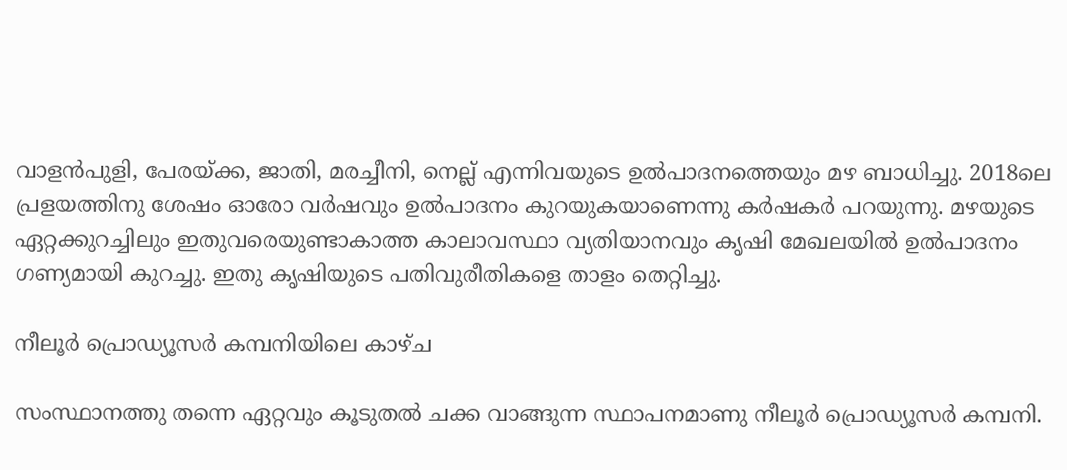വാളന്‍പുളി, പേരയ്‌ക്ക, ജാതി, മരച്ചീനി, നെല്ല് എന്നിവയുടെ ഉല്‍പാദനത്തെയും മഴ ബാധിച്ചു. 2018ലെ പ്രളയത്തിനു ശേഷം ഓരോ വര്‍ഷവും ഉല്‍പാദനം കുറയുകയാണെന്നു കര്‍ഷകര്‍ പറയുന്നു. മഴയുടെ ഏറ്റക്കുറച്ചിലും ഇതുവരെയുണ്ടാകാത്ത കാലാവസ്ഥാ വ്യതിയാനവും കൃഷി മേഖലയില്‍ ഉല്‍പാദനം ഗണ്യമായി കുറച്ചു. ഇതു കൃഷിയുടെ പതിവുരീതികളെ താളം തെറ്റിച്ചു.

നീലൂര്‍ പ്രൊഡ്യൂസര്‍ കമ്പനിയിലെ കാഴ്ച

സംസ്ഥാനത്തു തന്നെ ഏറ്റവും കൂടുതല്‍ ചക്ക വാങ്ങുന്ന സ്ഥാപനമാണു നീലൂര്‍ പ്രൊഡ്യൂസര്‍ കമ്പനി.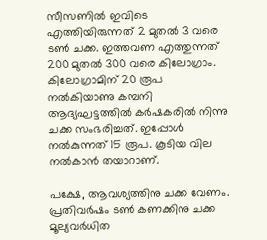സീസണില്‍ ഇവിടെ എത്തിയിരുന്നത് 2 മുതല്‍ 3 വരെ ടണ്‍ ചക്ക. ഇത്തവണ എത്തുന്നത് 200 മുതല്‍ 300 വരെ കിലോഗ്രാം. കിലോഗ്രാമിന് 20 രൂപ നല്‍കിയാണു കമ്പനി ആദ്യഘട്ടത്തില്‍ കര്‍ഷകരില്‍ നിന്നു ചക്ക സംഭരിച്ചത്. ഇപ്പോള്‍ നല്‍കുന്നത് 15 രൂപ. കൂടിയ വില നല്‍കാന്‍ തയാറാണ്.

പക്ഷേ, ആവശ്യത്തിനു ചക്ക വേണം. പ്രതിവര്‍ഷം ടണ്‍ കണക്കിനു ചക്ക മൂല്യവര്‍ധിത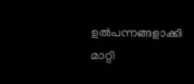ഉല്‍പന്നങ്ങളാക്കി മാറ്റി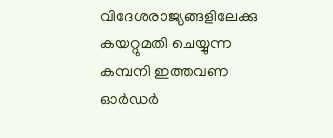വിദേശരാജ്യങ്ങളിലേക്കു കയറ്റുമതി ചെയ്യുന്ന കമ്പനി ഇത്തവണ ഓര്‍ഡര്‍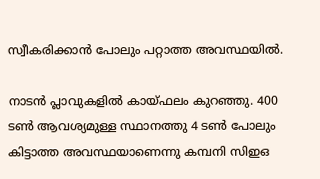സ്വീകരിക്കാന്‍ പോലും പറ്റാത്ത അവസ്ഥയില്‍.

നാടന്‍ പ്ലാവുകളില്‍ കായ്ഫലം കുറഞ്ഞു. 400 ടണ്‍ ആവശ്യമുള്ള സ്ഥാനത്തു 4 ടണ്‍ പോലും കിട്ടാത്ത അവസ്ഥയാണെന്നു കമ്പനി സിഇഒ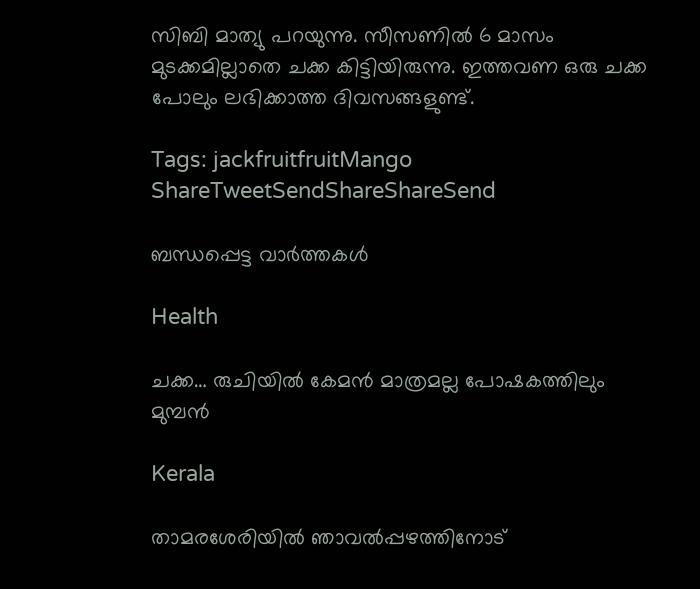സിബി മാത്യു പറയുന്നു. സീസണില്‍ 6 മാസം മുടക്കമില്ലാതെ ചക്ക കിട്ടിയിരുന്നു. ഇത്തവണ ഒരു ചക്ക പോലും ലഭിക്കാത്ത ദിവസങ്ങളുണ്ട്.

Tags: jackfruitfruitMango
ShareTweetSendShareShareSend

ബന്ധപ്പെട്ട വാര്‍ത്തകള്‍

Health

ചക്ക… രുചിയില്‍ കേമൻ മാത്രമല്ല പോഷകത്തിലും മുമ്പൻ

Kerala

താമരശേരിയില്‍ ഞാവല്‍പ്പഴത്തിനോട്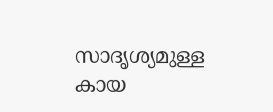സാദൃശ്യമുള്ള കായ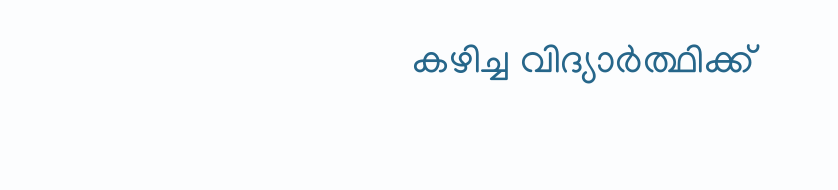കഴിച്ച വിദ്യാര്‍ത്ഥിക്ക്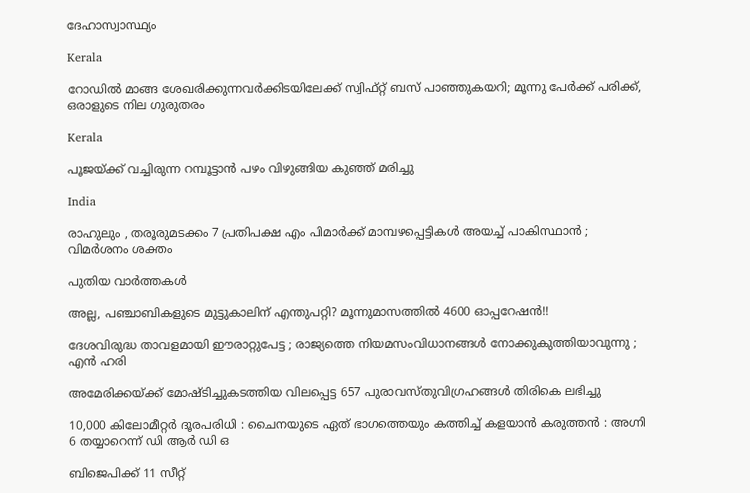ദേഹാസ്വാസ്ഥ്യം

Kerala

റോഡിൽ മാങ്ങ ശേഖരിക്കുന്നവർക്കിടയിലേക്ക് സ്വിഫ്റ്റ് ബസ് പാഞ്ഞുകയറി; മൂന്നു പേർക്ക് പരിക്ക്, ഒരാളുടെ നില ഗുരുതരം

Kerala

പൂജയ്‌ക്ക് വച്ചിരുന്ന റമ്പൂട്ടാന്‍ പഴം വിഴുങ്ങിയ കുഞ്ഞ് മരിച്ചു

India

രാഹുലും , തരൂരുമടക്കം 7 പ്രതിപക്ഷ എം പിമാർക്ക് മാമ്പഴപ്പെട്ടികൾ അയച്ച് പാകിസ്ഥാൻ ; വിമർശനം ശക്തം

പുതിയ വാര്‍ത്തകള്‍

അല്ല, പഞ്ചാബികളുടെ മുട്ടുകാലിന് എന്തുപറ്റി? മൂന്നുമാസത്തിൽ 4600 ഓപ്പറേഷൻ!!

ദേശവിരുദ്ധ താവളമായി ഈരാറ്റുപേട്ട ; രാജ്യത്തെ നിയമസംവിധാനങ്ങൾ നോക്കുകുത്തിയാവുന്നു ; എൻ ഹരി

അമേരിക്കയ്‌ക്ക് മോഷ്ടിച്ചുകടത്തിയ വിലപ്പെട്ട 657 പുരാവസ്തുവിഗ്രഹങ്ങൾ തിരികെ ലഭിച്ചു

10,000 കിലോമീറ്റർ ദൂരപരിധി : ചൈനയുടെ ഏത് ഭാഗത്തെയും കത്തിച്ച് കളയാൻ കരുത്തൻ : അഗ്നി 6 തയ്യാറെന്ന് ഡി ആർ ഡി ഒ

ബിജെപിക്ക് 11 സീറ്റ്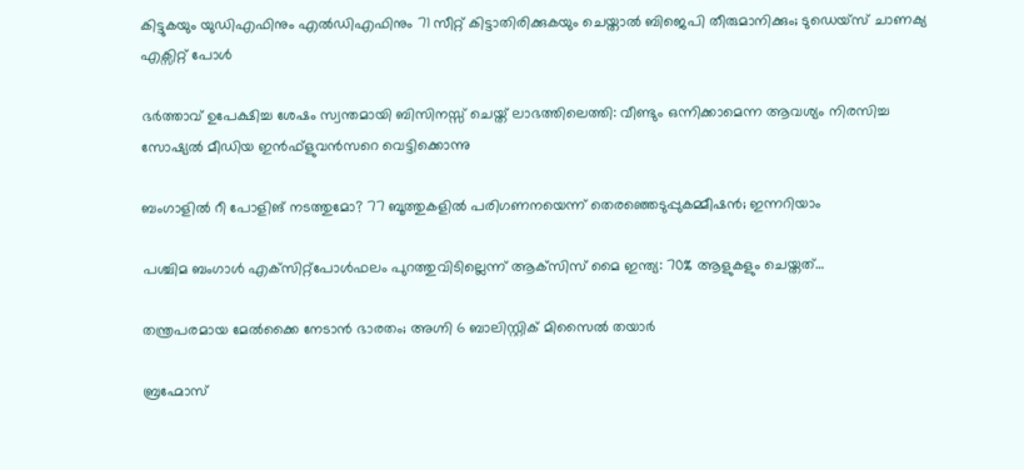കിട്ടുകയും യുഡിഎഫിനും എല്‍ഡിഎഫിനും 71 സീറ്റ് കിട്ടാതിരിക്കുകയും ചെയ്താല്‍ ബിജെപി തീരുമാനിക്കും; ടുഡെയ്സ് ചാണക്യ എക്സിറ്റ് പോള്‍

ഭർത്താവ് ഉപേക്ഷിച്ച ശേഷം സ്വന്തമായി ബിസിനസ്സ് ചെയ്ത് ലാഭത്തിലെത്തി: വീണ്ടും ഒന്നിക്കാമെന്ന ആവശ്യം നിരസിച്ച സോഷ്യൽ മീഡിയ ഇൻഫ്ളുവൻസറെ വെട്ടിക്കൊന്നു

ബംഗാളിൽ റീ പോളിങ് നടത്തുമോ? 77 ബൂത്തുകളിൽ പരിഗണനയെന്ന് തെരഞ്ഞെടുപ്പുകമ്മീഷൻ; ഇന്നറിയാം

പശ്ചിമ ബംഗാൾ എക്‌സിറ്റ്‌പോൾഫലം പുറത്തുവിടില്ലെന്ന് ആക്‌സിസ് മൈ ഇന്ത്യ: 70% ആളുകളും ചെയ്തത്…

തന്ത്രപരമായ മേൽക്കൈ നേടാൻ ഭാരതം; അഗ്നി 6 ബാലിസ്റ്റിക് മിസൈൽ തയാർ

ബ്രഹ്മോസ്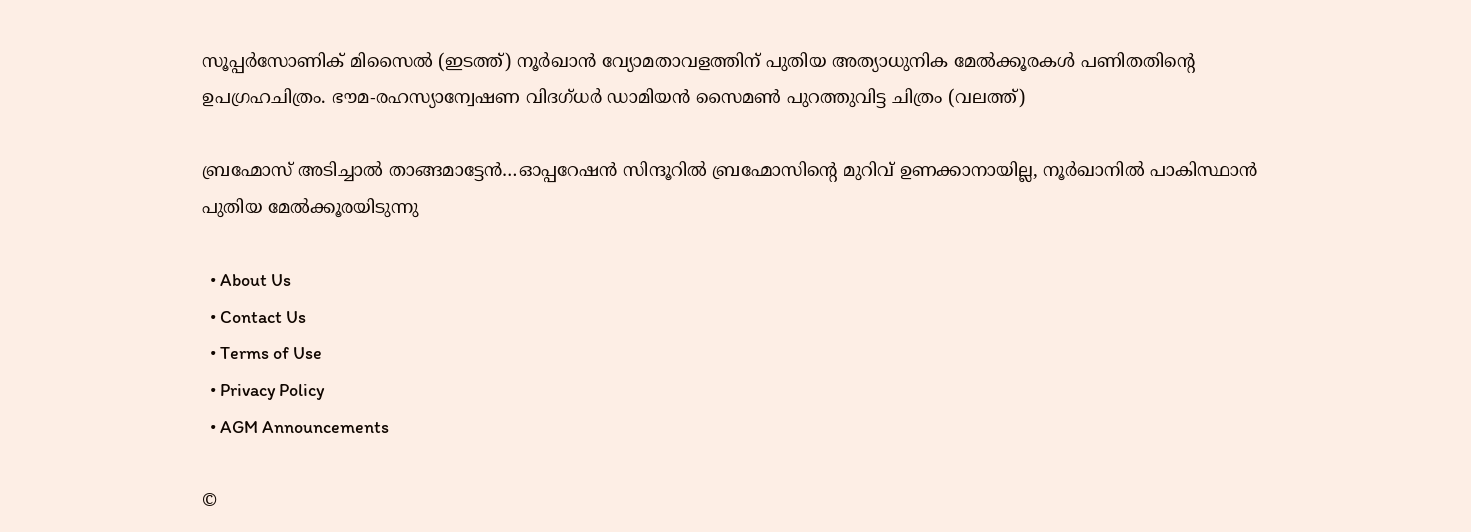സൂപ്പര്‍സോണിക് മിസൈല്‍ (ഇടത്ത്) നൂര്‍ഖാന്‍ വ്യോമതാവളത്തിന് പുതിയ അത്യാധുനിക മേല്‍ക്കൂരകള്‍ പണിതതിന്‍റെ ഉപഗ്രഹചിത്രം. ഭൗമ-രഹസ്യാന്വേഷണ വിദഗ്ധര്‍ ഡാമിയന്‍ സൈമണ്‍ പുറത്തുവിട്ട ചിത്രം (വലത്ത്)

ബ്രഹ്മോസ് അടിച്ചാല്‍ താങ്ങമാട്ടേന്‍…ഓപ്പറേഷന്‍ സിന്ദൂറില്‍ ബ്രഹ്മോസിന്റെ മുറിവ് ഉണക്കാനായില്ല, നൂര്‍ഖാനില്‍ പാകിസ്ഥാന്‍ പുതിയ മേല്‍ക്കൂരയിടുന്നു

  • About Us
  • Contact Us
  • Terms of Use
  • Privacy Policy
  • AGM Announcements

©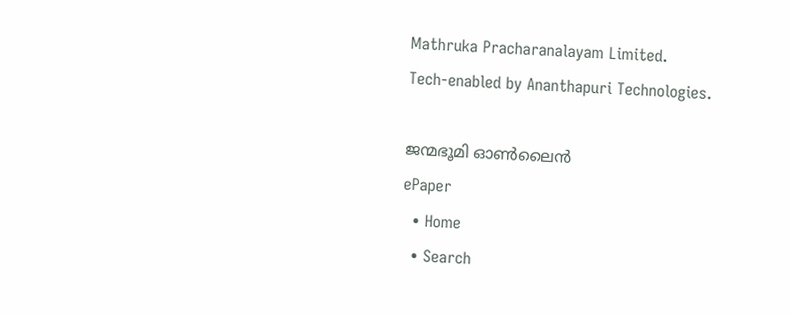Mathruka Pracharanalayam Limited.
Tech-enabled by Ananthapuri Technologies.

ജന്മഭൂമി ഓണ്‍ലൈന്‍
ePaper
  • Home
  • Search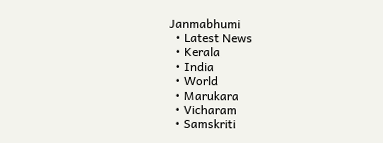Janmabhumi
  • Latest News
  • Kerala
  • India
  • World
  • Marukara
  • Vicharam
  • Samskriti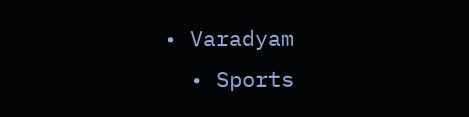• Varadyam
  • Sports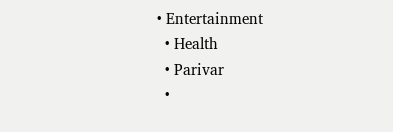• Entertainment
  • Health
  • Parivar
  •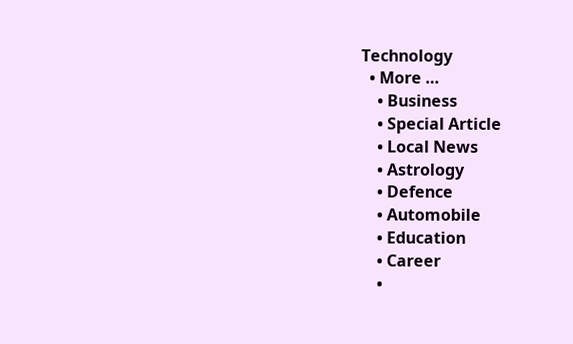Technology
  • More …
    • Business
    • Special Article
    • Local News
    • Astrology
    • Defence
    • Automobile
    • Education
    • Career
    •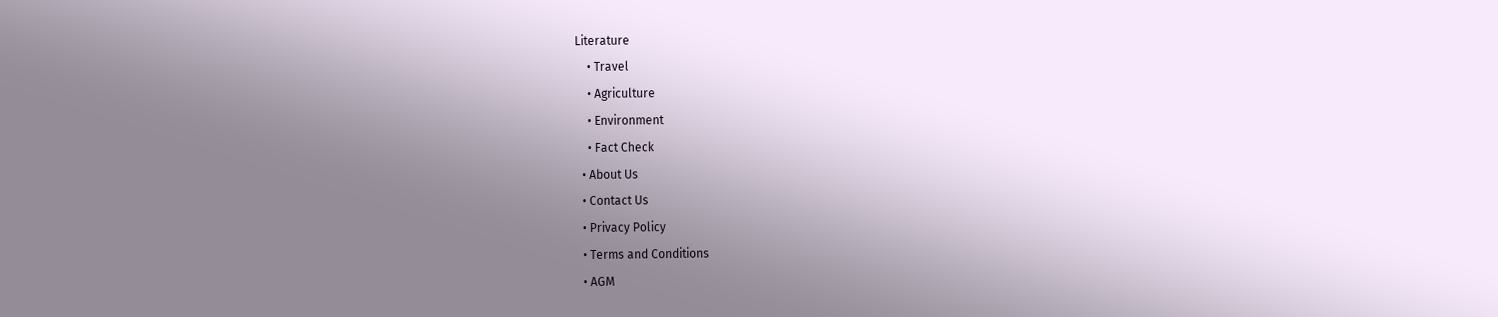Literature
    • Travel
    • Agriculture
    • Environment
    • Fact Check
  • About Us
  • Contact Us
  • Privacy Policy
  • Terms and Conditions
  • AGM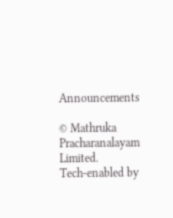Announcements

© Mathruka Pracharanalayam Limited.
Tech-enabled by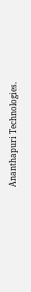Ananthapuri Technologies.